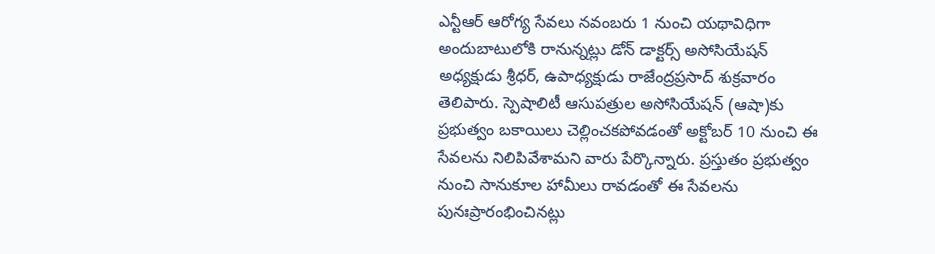ఎన్టీఆర్ ఆరోగ్య సేవలు నవంబరు 1 నుంచి యథావిధిగా అందుబాటులోకి రానున్నట్లు డోన్ డాక్టర్స్ అసోసియేషన్ అధ్యక్షుడు శ్రీధర్, ఉపాధ్యక్షుడు రాజేంద్రప్రసాద్ శుక్రవారం తెలిపారు. స్పెషాలిటీ ఆసుపత్రుల అసోసియేషన్ (ఆషా)కు ప్రభుత్వం బకాయిలు చెల్లించకపోవడంతో అక్టోబర్ 10 నుంచి ఈ సేవలను నిలిపివేశామని వారు పేర్కొన్నారు. ప్రస్తుతం ప్రభుత్వం నుంచి సానుకూల హామీలు రావడంతో ఈ సేవలను పునఃప్రారంభించినట్లు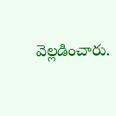వెల్లడించారు.